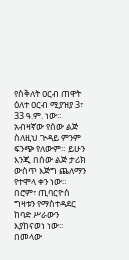የስቅለት ዐርብ ጠዋት
ዕለተ ዐርብ ሚያዝያ 3፣ 33 ዓ.ም. ነው። አብዛኛው የሰው ልጅ ስለዚህ ጕዳይ ምንም ፍንጭ የለውም። ይሁን እንጂ በሰው ልጅ ታሪክ ውስጥ እጅግ ጨለማን የተሞላ ቀን ነው። በሮም፣ ጢባርዮስ ግዛቱን የማስተዳደር ከባድ ሥራውን እያከናወነ ነው። በመላው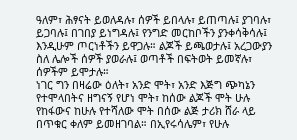ዓለም፣ ሕፃናት ይወለዳሉ፣ ሰዎች ይበላሉ፣ ይጠጣሉ፤ ያገባሉ፣ ይጋባሉ፤ በገበያ ይነግዳሉ፤ የንግድ መርከቦችን ያንቀሳቅሳሉ፤ እንዲሁም ጦርነቶችን ይዋጋሉ። ልጆች ይጫወታሉ፤ አረጋውያን ስለ ሌሎች ሰዎች ያወራሉ፤ ወጣቶች በፍትወት ይመኛሉ፣ ሰዎችም ይሞታሉ።
ነገር ግን በዛሬው ዕለት፣ አንድ ሞት፣ አንድ እጅግ ጭካኔን የተሞላበትና ዘግናኝ የሆነ ሞት፣ ከሰው ልጆች ሞት ሁሉ የከፋውና ከሁሉ የተሻለው ሞት በሰው ልጅ ታሪክ ሸራ ላይ በጥቁር ቀለም ይመዘገባል። በኢየሩሳሌም፣ የሁሉ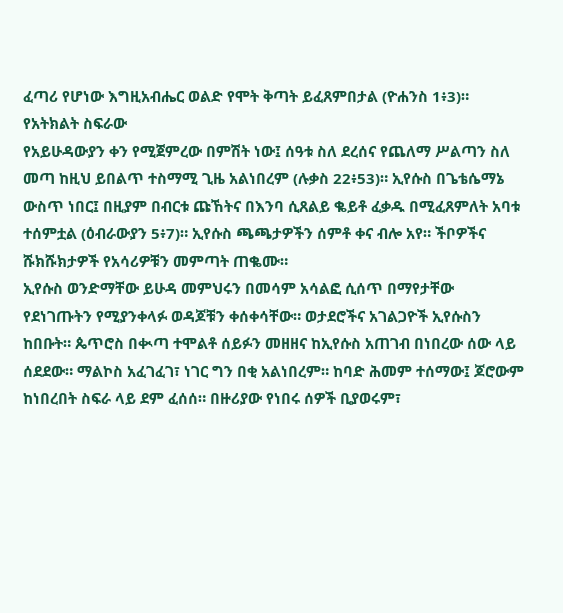ፈጣሪ የሆነው እግዚአብሔር ወልድ የሞት ቅጣት ይፈጸምበታል (ዮሐንስ 1፥3)።
የአትክልት ስፍራው
የአይሁዳውያን ቀን የሚጀምረው በምሽት ነው፤ ሰዓቱ ስለ ደረሰና የጨለማ ሥልጣን ስለ መጣ ከዚህ ይበልጥ ተስማሚ ጊዜ አልነበረም (ሉቃስ 22፥53)። ኢየሱስ በጌቴሴማኔ ውስጥ ነበር፤ በዚያም በብርቱ ጩኸትና በእንባ ሲጸልይ ቈይቶ ፈቃዱ በሚፈጸምለት አባቱ ተሰምቷል (ዕብራውያን 5፥7)። ኢየሱስ ጫጫታዎችን ሰምቶ ቀና ብሎ አየ። ችቦዎችና ሹክሹክታዎች የአሳሪዎቹን መምጣት ጠቈሙ።
ኢየሱስ ወንድማቸው ይሁዳ መምህሩን በመሳም አሳልፎ ሲሰጥ በማየታቸው የደነገጡትን የሚያንቀላፉ ወዳጆቹን ቀሰቀሳቸው። ወታደሮችና አገልጋዮች ኢየሱስን ከበቡት። ጴጥሮስ በቊጣ ተሞልቶ ሰይፉን መዘዘና ከኢየሱስ አጠገብ በነበረው ሰው ላይ ሰደደው። ማልኮስ አፈገፈገ፣ ነገር ግን በቂ አልነበረም። ከባድ ሕመም ተሰማው፤ ጆሮውም ከነበረበት ስፍራ ላይ ደም ፈሰሰ። በዙሪያው የነበሩ ሰዎች ቢያወሩም፣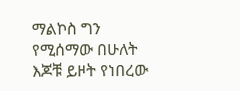ማልኮስ ግን የሚሰማው በሁለት እጆቹ ይዞት የነበረው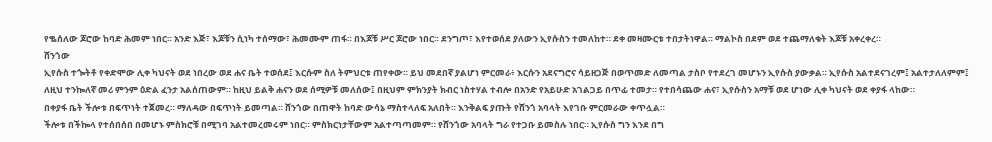የቈሰለው ጆሮው ከባድ ሕመም ነበር። አንድ እጅ፣ እጆቹን ሲነካ ተሰማው፣ ሕመሙም ጠፋ። በእጆቹ ሥር ጆሮው ነበር። ደንግጦ፣ እየተወሰደ ያለውን ኢየሱስን ተመለከተ። ደቀ መዛሙርቱ ተበታትነዋል። ማልኮስ በደም ወደ ተጨማለቁት እጆቹ አቀረቀረ።
ሸንጎው
ኢየሱስ ተጐትቶ የቀድሞው ሊቀ ካህናት ወደ ነበረው ወደ ሐና ቤት ተወሰደ፤ እርሱም ስለ ትምህርቱ ጠየቀው። ይህ መደበኛ ያልሆነ ምርመራ፥ እርሱን አደናግሮና ሳይዘጋጅ በወጥመድ ለመጣል ታስቦ የተደረገ መሆኑን ኢየሱስ ያውቃል። ኢየሱስ አልተደናገረም፤ አልተታለለምም፤ ለዚህ ተንኰለኛ መሪ ምንም ዕድል ፈንታ አልሰጠውም። ከዚህ ይልቅ ሐናን ወደ ሰሚዎቹ መለሰው፤ በዚህም ምክንያት ክብር ነስተሃል ተብሎ በአንድ የአይሁድ አገልጋይ በጥፊ ተመታ። የተበሳጨው ሐና፣ ኢየሱስን አማቹ ወደ ሆነው ሊቀ ካህናት ወደ ቀያፋ ላከው።
በቀያፋ ቤት ችሎቱ በፍጥነት ተጀመረ። ማለዳው በፍጥነት ይመጣል። ሸንጎው በጠዋት ከባድ ውሳኔ ማስተላለፍ አለበት። እንቅልፍ ያጡት የሸንጎ አባላት እየገቡ ምርመራው ቀጥሏል።
ችሎቱ በችኰላ የተሰበሰበ በመሆኑ ምስክሮቹ በሚገባ አልተመረመሩም ነበር። ምስክርነታቸውም አልተጣጣመም። የሸንጎው አባላት ግራ የተጋቡ ይመስሉ ነበር። ኢየሱስ ግን እንደ በግ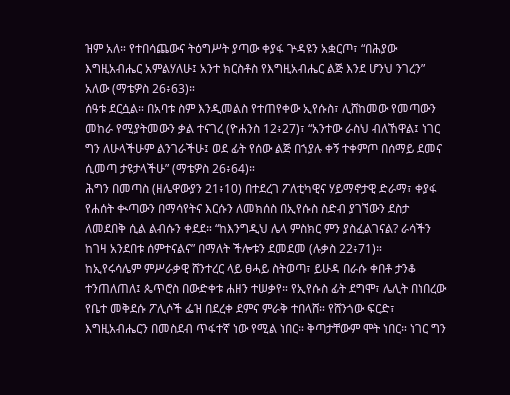ዝም አለ። የተበሳጨውና ትዕግሥት ያጣው ቀያፋ ጕዳዩን አቋርጦ፣ “በሕያው እግዚአብሔር አምልሃለሁ፤ አንተ ክርስቶስ የእግዚአብሔር ልጅ እንደ ሆንህ ንገረን” አለው (ማቴዎስ 26፥63)።
ሰዓቱ ደርሷል። በአባቱ ስም እንዲመልስ የተጠየቀው ኢየሱስ፣ ሊሸከመው የመጣውን መከራ የሚያትመውን ቃል ተናገረ (ዮሐንስ 12፥27)፣ “አንተው ራስህ ብለኸዋል፤ ነገር ግን ለሁላችሁም ልንገራችሁ፤ ወደ ፊት የሰው ልጅ በኀያሉ ቀኝ ተቀምጦ በሰማይ ደመና ሲመጣ ታዩታላችሁ” (ማቴዎስ 26፥64)።
ሕግን በመጣስ (ዘሌዋውያን 21፥10) በተደረገ ፖለቲካዊና ሃይማኖታዊ ድራማ፣ ቀያፋ የሐሰት ቊጣውን በማሳየትና እርሱን ለመክሰስ በኢየሱስ ስድብ ያገኘውን ደስታ ለመደበቅ ሲል ልብሱን ቀደደ። “ከእንግዲህ ሌላ ምስክር ምን ያስፈልገናል? ራሳችን ከገዛ አንደበቱ ሰምተናልና” በማለት ችሎቱን ደመደመ (ሉቃስ 22፥71)።
ከኢየሩሳሌም ምሥራቃዊ ሸንተረር ላይ ፀሓይ ስትወጣ፣ ይሁዳ በራሱ ቀበቶ ታንቆ ተንጠለጠለ፤ ጴጥሮስ በውድቀቱ ሐዘን ተሠቃየ። የኢየሱስ ፊት ደግሞ፣ ሌሊት በነበረው የቤተ መቅደሱ ፖሊሶች ፌዝ በደረቀ ደምና ምራቅ ተበላሸ። የሸንጎው ፍርድ፣ እግዚአብሔርን በመስደብ ጥፋተኛ ነው የሚል ነበር። ቅጣታቸውም ሞት ነበር። ነገር ግን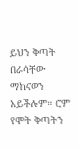ይህን ቅጣት በራሳቸው ማከናወን አይችሉም። ሮም የሞት ቅጣትን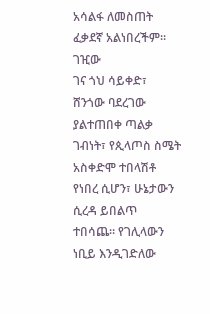አሳልፋ ለመስጠት ፈቃደኛ አልነበረችም።
ገዢው
ገና ጎህ ሳይቀድ፣ ሸንጎው ባደረገው ያልተጠበቀ ጣልቃ ገብነት፣ የጲላጦስ ስሜት አስቀድሞ ተበላሽቶ የነበረ ሲሆን፣ ሁኔታውን ሲረዳ ይበልጥ ተበሳጨ። የገሊላውን ነቢይ እንዲገድለው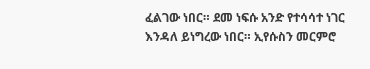ፈልገው ነበር። ደመ ነፍሱ አንድ የተሳሳተ ነገር እንዳለ ይነግረው ነበር። ኢየሱስን መርምሮ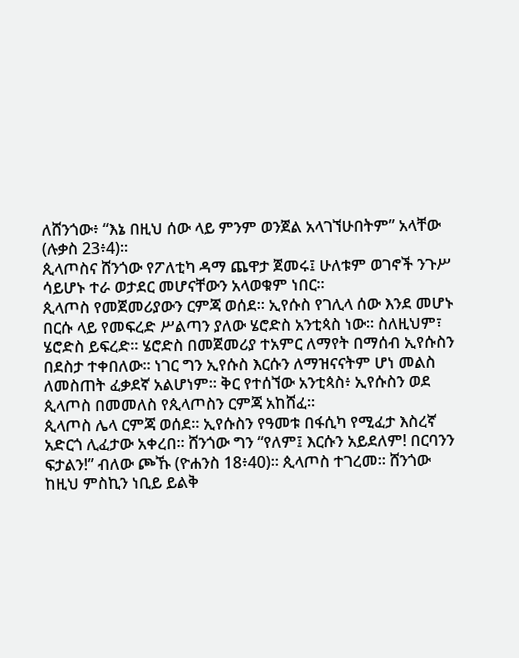ለሸንጎው፥ “እኔ በዚህ ሰው ላይ ምንም ወንጀል አላገኘሁበትም” አላቸው (ሉቃስ 23፥4)።
ጲላጦስና ሸንጎው የፖለቲካ ዳማ ጨዋታ ጀመሩ፤ ሁለቱም ወገኖች ንጉሥ ሳይሆኑ ተራ ወታደር መሆናቸውን አላወቁም ነበር።
ጲላጦስ የመጀመሪያውን ርምጃ ወሰደ። ኢየሱስ የገሊላ ሰው እንደ መሆኑ በርሱ ላይ የመፍረድ ሥልጣን ያለው ሄሮድስ አንቲጳስ ነው። ስለዚህም፣ ሄሮድስ ይፍረድ። ሄሮድስ በመጀመሪያ ተአምር ለማየት በማሰብ ኢየሱስን በደስታ ተቀበለው። ነገር ግን ኢየሱስ እርሱን ለማዝናናትም ሆነ መልስ ለመስጠት ፈቃደኛ አልሆነም። ቅር የተሰኘው አንቲጳስ፥ ኢየሱስን ወደ ጲላጦስ በመመለስ የጲላጦስን ርምጃ አከሸፈ።
ጲላጦስ ሌላ ርምጃ ወሰደ። ኢየሱስን የዓመቱ በፋሲካ የሚፈታ እስረኛ አድርጎ ሊፈታው አቀረበ። ሸንጎው ግን “የለም፤ እርሱን አይደለም! በርባንን ፍታልን!” ብለው ጮኹ (ዮሐንስ 18፥40)። ጲላጦስ ተገረመ። ሸንጎው ከዚህ ምስኪን ነቢይ ይልቅ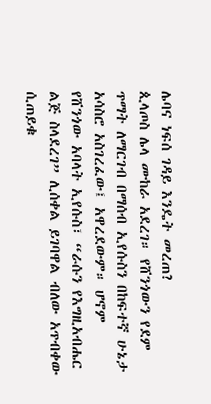ሌባና ነፍሰ ገዳይ እንዴት መረጠ?
ጲላጦስ ሌላ ሙከራ አደረገ። የሸንጎውን የደም ጥማት ለማርገብ በማሰብ ኢየሱስን በከፍተኛ ሁኔታ አሳስሮ አስገረፈው፤ አዋረደውም። ሆኖም የሸንጎው አባላት ኢየሱስ፣ “ራሱን የእግዚአብሔር ልጅ ስላደረገ” ሊሰቀል ይገባዋል ብለው አጥብቀው ሲጠይቁ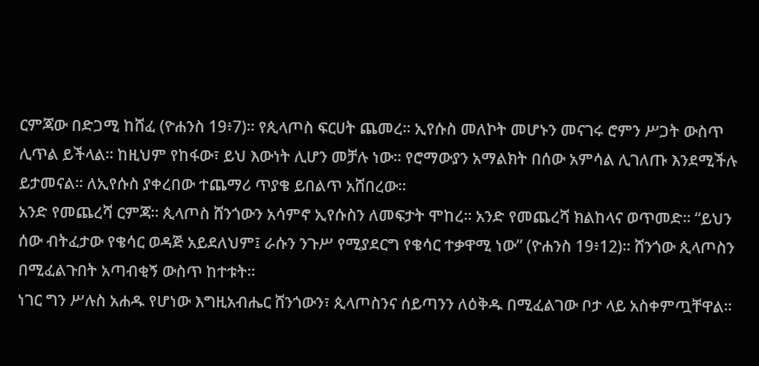ርምጃው በድጋሚ ከሸፈ (ዮሐንስ 19፥7)። የጲላጦስ ፍርሀት ጨመረ። ኢየሱስ መለኮት መሆኑን መናገሩ ሮምን ሥጋት ውስጥ ሊጥል ይችላል። ከዚህም የከፋው፣ ይህ እውነት ሊሆን መቻሉ ነው። የሮማውያን አማልክት በሰው አምሳል ሊገለጡ እንደሚችሉ ይታመናል። ለኢየሱስ ያቀረበው ተጨማሪ ጥያቄ ይበልጥ አሸበረው።
አንድ የመጨረሻ ርምጃ። ጲላጦስ ሸንጎውን አሳምኖ ኢየሱስን ለመፍታት ሞከረ። አንድ የመጨረሻ ክልከላና ወጥመድ። “ይህን ሰው ብትፈታው የቄሳር ወዳጅ አይደለህም፤ ራሱን ንጉሥ የሚያደርግ የቄሳር ተቃዋሚ ነው” (ዮሐንስ 19፥12)። ሸንጎው ጲላጦስን በሚፈልጉበት አጣብቂኝ ውስጥ ከተቱት።
ነገር ግን ሥሉስ አሐዱ የሆነው እግዚአብሔር ሸንጎውን፣ ጲላጦስንና ሰይጣንን ለዕቅዱ በሚፈልገው ቦታ ላይ አስቀምጧቸዋል።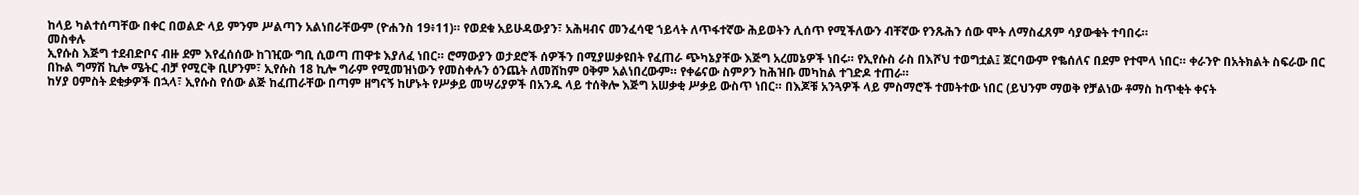ከላይ ካልተሰጣቸው በቀር በወልድ ላይ ምንም ሥልጣን አልነበራቸውም (ዮሐንስ 19፥11)። የወደቁ አይሁዳውያን፣ አሕዛብና መንፈሳዊ ኀይላት ለጥፋተኛው ሕይወትን ሊሰጥ የሚችለውን ብቸኛው የንጹሕን ሰው ሞት ለማስፈጸም ሳያውቁት ተባበሩ።
መስቀሉ
ኢየሱስ እጅግ ተደብድቦና ብዙ ደም እየፈሰሰው ከገዢው ግቢ ሲወጣ ጠዋቱ እያለፈ ነበር። ሮማውያን ወታደሮች ሰዎችን በሚያሠቃዩበት የፈጠራ ጭካኔያቸው እጅግ አረመኔዎች ነበሩ። የኢየሱስ ራስ በእሾህ ተወግቷል፤ ጀርባውም የቈሰለና በደም የተሞላ ነበር። ቀራንዮ በአትክልት ስፍራው በር በኩል ግማሽ ኪሎ ሜትር ብቻ የሚርቅ ቢሆንም፣ ኢየሱስ 18 ኪሎ ግራም የሚመዝነውን የመስቀሉን ዕንጨት ለመሸከም ዐቅም አልነበረውም። የቀሬናው ስምዖን ከሕዝቡ መካከል ተገድዶ ተጠራ።
ከሃያ ዐምስት ደቂቃዎች በኋላ፣ ኢየሱስ የሰው ልጅ ከፈጠራቸው በጣም ዘግናኝ ከሆኑት የሥቃይ መሣሪያዎች በአንዱ ላይ ተሰቅሎ እጅግ አሠቃቂ ሥቃይ ውስጥ ነበር። በእጆቹ አንጓዎች ላይ ምስማሮች ተመትተው ነበር (ይህንም ማወቅ የቻልነው ቶማስ ከጥቂት ቀናት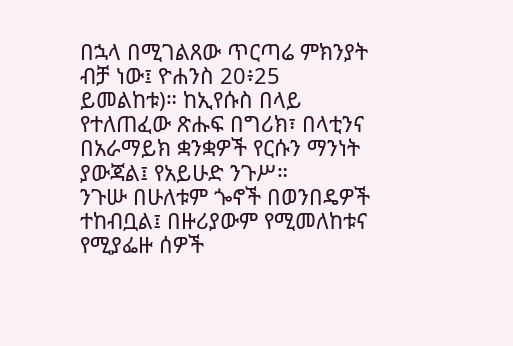በኋላ በሚገልጸው ጥርጣሬ ምክንያት ብቻ ነው፤ ዮሐንስ 20፥25 ይመልከቱ)። ከኢየሱስ በላይ የተለጠፈው ጽሑፍ በግሪክ፣ በላቲንና በአራማይክ ቋንቋዎች የርሱን ማንነት ያውጃል፤ የአይሁድ ንጉሥ።
ንጉሡ በሁለቱም ጐኖች በወንበዴዎች ተከብቧል፤ በዙሪያውም የሚመለከቱና የሚያፌዙ ሰዎች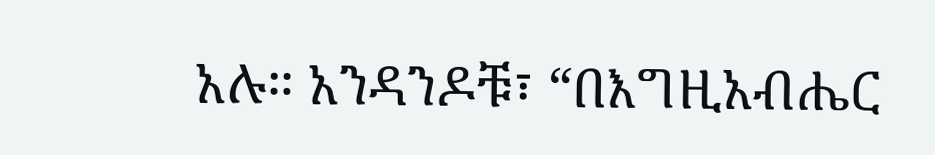አሉ። አንዳንዶቹ፣ “በእግዚአብሔር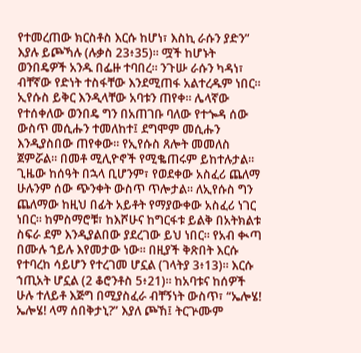የተመረጠው ክርስቶስ እርሱ ከሆነ፣ እስኪ ራሱን ያድን” እያሉ ይጮኻሉ (ሉቃስ 23፥35)። ሟች ከሆኑት ወንበዴዎች አንዱ በፌዙ ተባበረ። ንጉሡ ራሱን ካዳነ፣ ብቸኛው የድነት ተስፋቸው እንደሚጠፋ አልተረዱም ነበር። ኢየሱስ ይቅር እንዲላቸው አባቱን ጠየቀ። ሌላኛው የተሰቀለው ወንበዴ ግን በአጠገቡ ባለው የተጐዳ ሰው ውስጥ መሲሑን ተመለከተ፤ ደግሞም መሲሑን እንዲያስበው ጠየቀው። የኢየሱስ ጸሎት መመለስ ጀምሯል። በመቶ ሚሊዮኖች የሚቈጠሩም ይከተሉታል።
ጊዜው ከሰዓት በኋላ ቢሆንም፣ የወደቀው አስፈሪ ጨለማ ሁሉንም ሰው ጭንቀት ውስጥ ጥሎታል። ለኢየሱስ ግን ጨለማው ከዚህ በፊት አይቶት የማያውቀው አስፈሪ ነገር ነበር። ከምስማሮቹ፣ ከእሾሁና ከግርፋቱ ይልቅ በአትክልቱ ስፍራ ደም እንዲያልበው ያደረገው ይህ ነበር። የአብ ቊጣ በሙሉ ኀይሉ እየመታው ነው። በዚያች ቅጽበት እርሱ የተባረከ ሳይሆን የተረገመ ሆኗል (ገላትያ 3፥13)። እርሱ ኀጢአት ሆኗል (2 ቆሮንቶስ 5፥21)። ከአባቱና ከሰዎች ሁሉ ተለይቶ እጅግ በሚያስፈራ ብቸኝነት ውስጥ፣ “ኤሎሄ! ኤሎሄ! ላማ ሰበቅታኒ?” እያለ ጮኸ፤ ትርጕሙም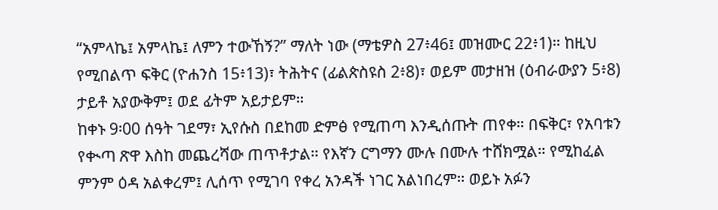“አምላኬ፤ አምላኬ፤ ለምን ተውኸኝ?” ማለት ነው (ማቴዎስ 27፥46፤ መዝሙር 22፥1)። ከዚህ የሚበልጥ ፍቅር (ዮሐንስ 15፥13)፣ ትሕትና (ፊልጵስዩስ 2፥8)፣ ወይም መታዘዝ (ዕብራውያን 5፥8) ታይቶ አያውቅም፤ ወደ ፊትም አይታይም።
ከቀኑ 9፡00 ሰዓት ገደማ፣ ኢየሱስ በደከመ ድምፅ የሚጠጣ እንዲሰጡት ጠየቀ። በፍቅር፣ የአባቱን የቊጣ ጽዋ እስከ መጨረሻው ጠጥቶታል። የእኛን ርግማን ሙሉ በሙሉ ተሸክሟል። የሚከፈል ምንም ዕዳ አልቀረም፤ ሊሰጥ የሚገባ የቀረ አንዳች ነገር አልነበረም። ወይኑ አፉን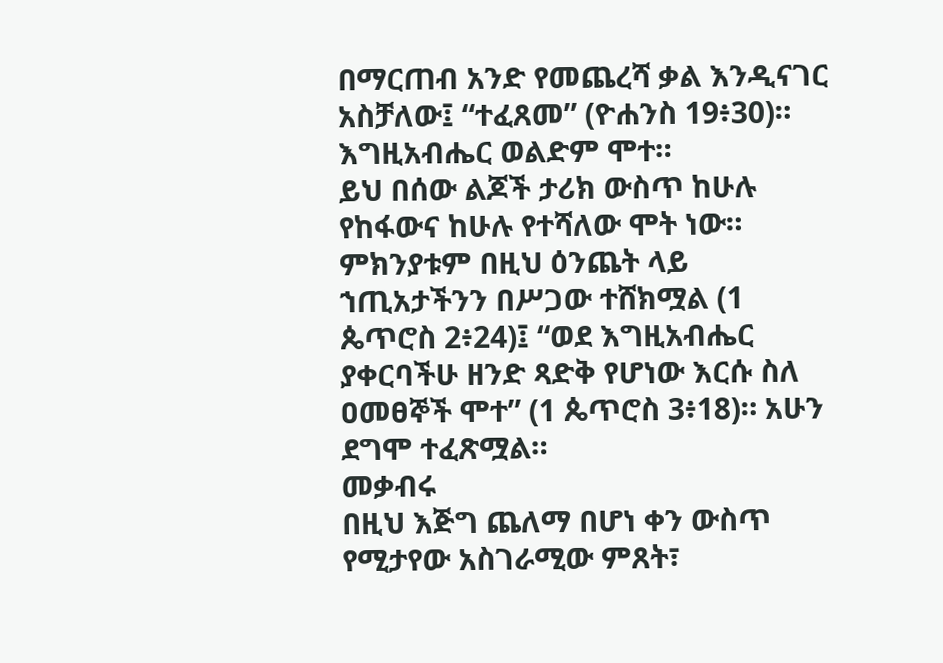በማርጠብ አንድ የመጨረሻ ቃል እንዲናገር አስቻለው፤ “ተፈጸመ” (ዮሐንስ 19፥30)። እግዚአብሔር ወልድም ሞተ።
ይህ በሰው ልጆች ታሪክ ውስጥ ከሁሉ የከፋውና ከሁሉ የተሻለው ሞት ነው። ምክንያቱም በዚህ ዕንጨት ላይ ኀጢአታችንን በሥጋው ተሸክሟል (1 ጴጥሮስ 2፥24)፤ “ወደ እግዚአብሔር ያቀርባችሁ ዘንድ ጻድቅ የሆነው እርሱ ስለ ዐመፀኞች ሞተ” (1 ጴጥሮስ 3፥18)። አሁን ደግሞ ተፈጽሟል።
መቃብሩ
በዚህ እጅግ ጨለማ በሆነ ቀን ውስጥ የሚታየው አስገራሚው ምጸት፣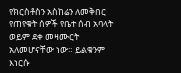የክርስቶስን አስከሬን ለመቅበር የጠየቁት ሰዎች የቤተ ሰብ አባላት ወይም ደቀ መዛሙርት አለመሆናቸው ነው። ይልቁንም እነርሱ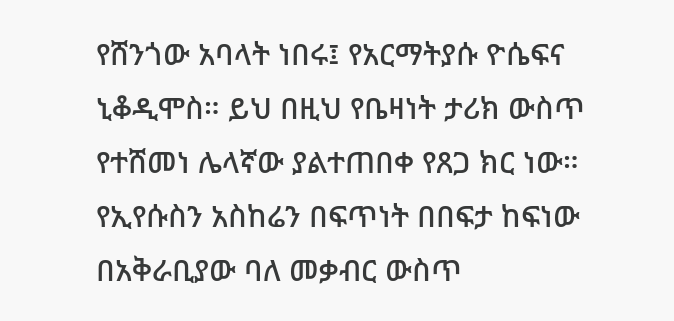የሸንጎው አባላት ነበሩ፤ የአርማትያሱ ዮሴፍና ኒቆዲሞስ። ይህ በዚህ የቤዛነት ታሪክ ውስጥ የተሸመነ ሌላኛው ያልተጠበቀ የጸጋ ክር ነው። የኢየሱስን አስከሬን በፍጥነት በበፍታ ከፍነው በአቅራቢያው ባለ መቃብር ውስጥ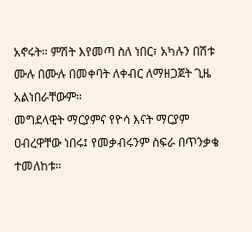አኖሩት። ምሽት እየመጣ ስለ ነበር፣ አካሉን በሽቱ ሙሉ በሙሉ በመቀባት ለቀብር ለማዘጋጀት ጊዜ አልነበራቸውም።
መግደላዊት ማርያምና የዮሳ እናት ማርያም ዐብረዋቸው ነበሩ፤ የመቃብሩንም ስፍራ በጥንቃቄ ተመለከቱ።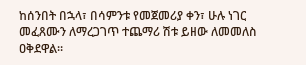ከሰንበት በኋላ፣ በሳምንቱ የመጀመሪያ ቀን፣ ሁሉ ነገር መፈጸሙን ለማረጋገጥ ተጨማሪ ሽቱ ይዘው ለመመለስ ዐቅደዋል።